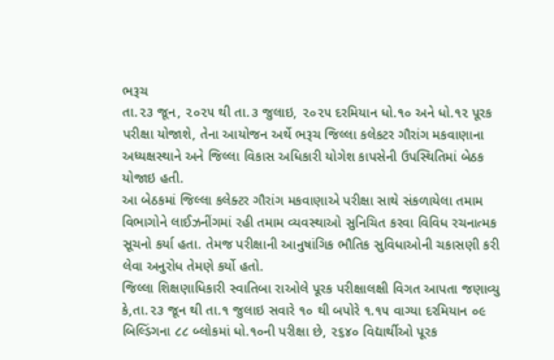ભરૂચ
તા.૨૩ જૂન, ૨૦૨૫ થી તા.૩ જુલાઇ, ૨૦૨૫ દરમિયાન ધો.૧૦ અને ધો.૧૨ પૂરક પરીક્ષા યોજાશે, તેના આયોજન અર્થે ભરૂચ જિલ્લા કલેકટર ગૌરાંગ મકવાણાના અધ્યક્ષસ્થાને અને જિલ્લા વિકાસ અધિકારી યોગેશ કાપસેની ઉપસ્થિતિમાં બેઠક યોજાઇ હતી.
આ બેઠકમાં જિલ્લા કલેક્ટર ગૌરાંગ મકવાણાએ પરીક્ષા સાથે સંકળાયેલા તમામ વિભાગોને લાઈઝનીંગમાં રહી તમામ વ્યવસ્થાઓ સુનિચિત કરવા વિવિધ રચનાત્મક સૂચનો કર્યા હતા. તેમજ પરીક્ષાની આનુષાંગિક ભૌતિક સુવિધાઓની ચકાસણી કરી લેવા અનુરોધ તેમણે કર્યો હતો.
જિલ્લા શિક્ષણાધિકારી સ્વાતિબા રાઓલે પૂરક પરીક્ષાલક્ષી વિગત આપતા જણાવ્યુ કે,તા.૨૩ જૂન થી તા.૧ જુલાઇ સવારે ૧૦ થી બપોરે ૧.૧૫ વાગ્યા દરમિયાન ૦૯ બિલ્ડિંગના ૮૮ બ્લોકમાં ધો.૧૦ની પરીક્ષા છે, ૨૬૪૦ વિદ્યાર્થીઓ પૂરક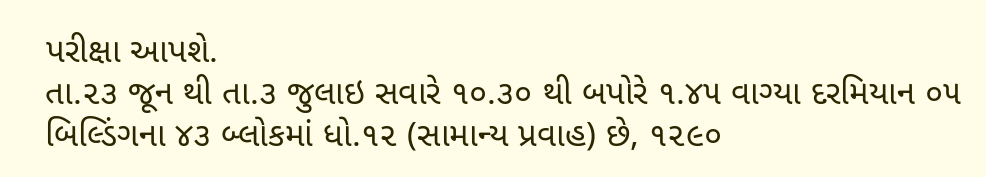પરીક્ષા આપશે.
તા.૨૩ જૂન થી તા.૩ જુલાઇ સવારે ૧૦.૩૦ થી બપોરે ૧.૪૫ વાગ્યા દરમિયાન ૦૫ બિલ્ડિંગના ૪૩ બ્લોકમાં ધો.૧૨ (સામાન્ય પ્રવાહ) છે, ૧૨૯૦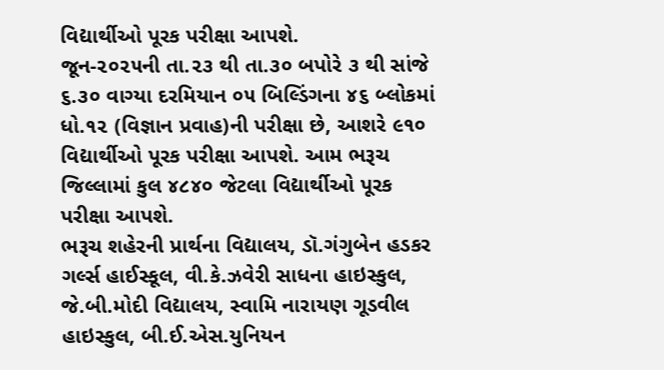વિદ્યાર્થીઓ પૂરક પરીક્ષા આપશે.
જૂન-૨૦૨૫ની તા.૨૩ થી તા.૩૦ બપોરે ૩ થી સાંજે ૬.૩૦ વાગ્યા દરમિયાન ૦૫ બિલ્ડિંગના ૪૬ બ્લોકમાં ધો.૧૨ (વિજ્ઞાન પ્રવાહ)ની પરીક્ષા છે, આશરે ૯૧૦ વિદ્યાર્થીઓ પૂરક પરીક્ષા આપશે. આમ ભરૂચ જિલ્લામાં કુલ ૪૮૪૦ જેટલા વિદ્યાર્થીઓ પૂરક પરીક્ષા આપશે.
ભરૂચ શહેરની પ્રાર્થના વિદ્યાલય, ડૉ.ગંગુબેન હડકર ગર્લ્સ હાઈસ્કૂલ, વી.કે.ઝવેરી સાધના હાઇસ્કુલ, જે.બી.મોદી વિદ્યાલય, સ્વામિ નારાયણ ગૂડવીલ હાઇસ્કુલ, બી.ઈ.એસ.યુનિયન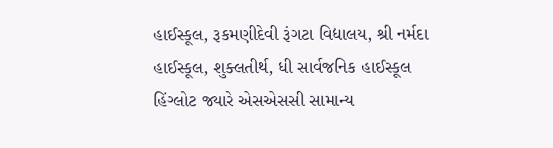હાઈસ્કૂલ, રૂકમણીદેવી રૂંગટા વિદ્યાલય, શ્રી નર્મદા હાઈસ્કૂલ, શુક્લતીર્થ, ધી સાર્વજનિક હાઈસ્કૂલ હિંગ્લોટ જ્યારે એસએસસી સામાન્ય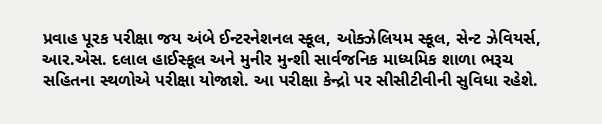પ્રવાહ પૂરક પરીક્ષા જય અંબે ઈન્ટરનેશનલ સ્કૂલ, ઓક્ઝેલિયમ સ્કૂલ, સેન્ટ ઝેવિયર્સ, આર.એસ. દલાલ હાઈસ્કૂલ અને મુનીર મુન્શી સાર્વજનિક માધ્યમિક શાળા ભરૂચ સહિતના સ્થળોએ પરીક્ષા યોજાશે. આ પરીક્ષા કેન્દ્રો પર સીસીટીવીની સુવિધા રહેશે.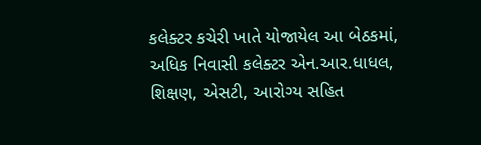કલેક્ટર કચેરી ખાતે યોજાયેલ આ બેઠકમાં, અધિક નિવાસી કલેક્ટર એન.આર.ધાધલ, શિક્ષણ, એસટી, આરોગ્ય સહિત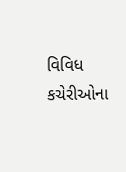વિવિધ કચેરીઓના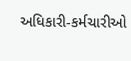અધિકારી-કર્મચારીઓ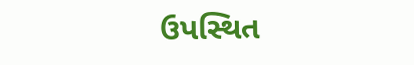ઉપસ્થિત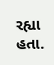રહ્યા હતા.